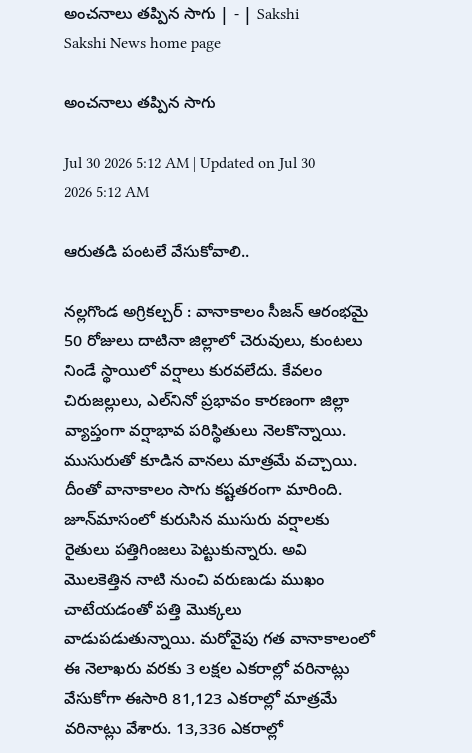అంచనాలు తప్పిన సాగు | - | Sakshi
Sakshi News home page

అంచనాలు తప్పిన సాగు

Jul 30 2026 5:12 AM | Updated on Jul 30 2026 5:12 AM

ఆరుతడి పంటలే వేసుకోవాలి..

నల్లగొండ అగ్రికల్చర్‌ : వానాకాలం సీజన్‌ ఆరంభమై 50 రోజులు దాటినా జిల్లాలో చెరువులు, కుంటలు నిండే స్థాయిలో వర్షాలు కురవలేదు. కేవలం చిరుజల్లులు, ఎల్‌నినో ప్రభావం కారణంగా జిల్లా వ్యాప్తంగా వర్షాభావ పరిస్థితులు నెలకొన్నాయి. ముసురుతో కూడిన వానలు మాత్రమే వచ్చాయి. దీంతో వానాకాలం సాగు కష్టతరంగా మారింది. జూన్‌మాసంలో కురుసిన ముసురు వర్షాలకు రైతులు పత్తిగింజలు పెట్టుకున్నారు. అవి మొలకెత్తిన నాటి నుంచి వరుణుడు ముఖం చాటేయడంతో పత్తి మొక్కలు వాడుపడుతున్నాయి. మరోవైపు గత వానాకాలంలో ఈ నెలాఖరు వరకు 3 లక్షల ఎకరాల్లో వరినాట్లు వేసుకోగా ఈసారి 81,123 ఎకరాల్లో మాత్రమే వరినాట్లు వేశారు. 13,336 ఎకరాల్లో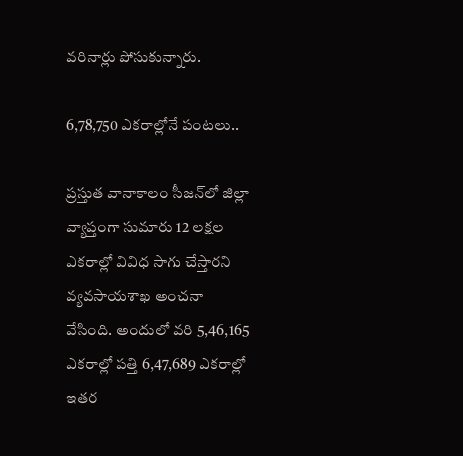వరినార్లు పోసుకున్నారు.

6,78,750 ఎకరాల్లోనే పంటలు..

ప్రస్తుత వానాకాలం సీజన్‌లో జిల్లా వ్యాప్తంగా సుమారు 12 లక్షల ఎకరాల్లో వివిధ సాగు చేస్తారని వ్యవసాయశాఖ అంచనా వేసింది. అందులో వరి 5,46,165 ఎకరాల్లో పత్తి 6,47,689 ఎకరాల్లో ఇతర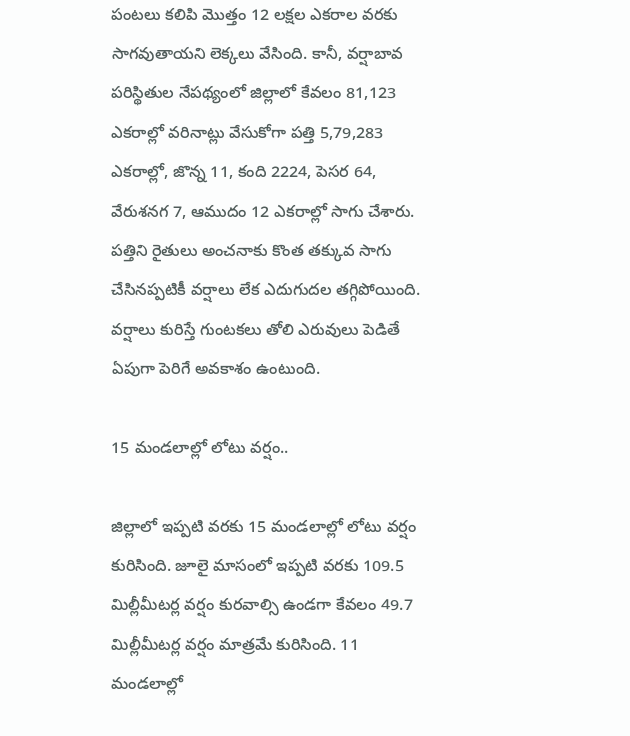పంటలు కలిపి మొత్తం 12 లక్షల ఎకరాల వరకు సాగవుతాయని లెక్కలు వేసింది. కానీ, వర్షాబావ పరిస్థితుల నేపథ్యంలో జిల్లాలో కేవలం 81,123 ఎకరాల్లో వరినాట్లు వేసుకోగా పత్తి 5,79,283 ఎకరాల్లో, జొన్న 11, కంది 2224, పెసర 64, వేరుశనగ 7, ఆముదం 12 ఎకరాల్లో సాగు చేశారు. పత్తిని రైతులు అంచనాకు కొంత తక్కువ సాగు చేసినప్పటికీ వర్షాలు లేక ఎదుగుదల తగ్గిపోయింది. వర్షాలు కురిస్తే గుంటకలు తోలి ఎరువులు పెడితే ఏపుగా పెరిగే అవకాశం ఉంటుంది.

15 మండలాల్లో లోటు వర్షం..

జిల్లాలో ఇప్పటి వరకు 15 మండలాల్లో లోటు వర్షం కురిసింది. జూలై మాసంలో ఇప్పటి వరకు 109.5 మిల్లీమీటర్ల వర్షం కురవాల్సి ఉండగా కేవలం 49.7 మిల్లీమీటర్ల వర్షం మాత్రమే కురిసింది. 11 మండలాల్లో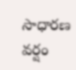సాధారణ వర్షం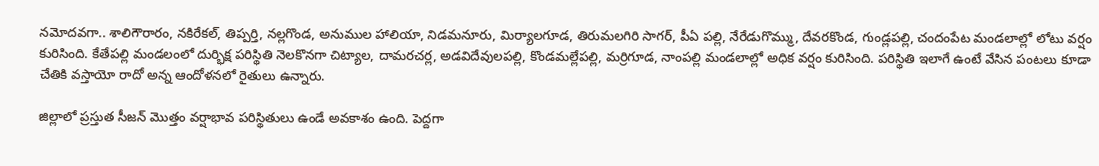నమోదవగా.. శాలిగౌరారం, నకిరేకల్‌, తిప్పర్తి, నల్లగొండ, అనుముల హాలియా, నిడమనూరు, మిర్యాలగూడ, తిరుమలగిరి సాగర్‌, పీఏ పల్లి, నేరేడుగొమ్ము, దేవరకొండ, గుండ్లపల్లి, చందంపేట మండలాల్లో లోటు వర్షం కురిసింది. కేతేపల్లి మండలంలో దుర్భిక్ష పరిస్థితి నెలకొనగా చిట్యాల, దామరచర్ల, అడవిదేవులపల్లి, కొండమల్లేపల్లి, మర్రిగూడ, నాంపల్లి మండలాల్లో అధిక వర్షం కురిసింది. పరిస్థితి ఇలాగే ఉంటే వేసిన పంటలు కూడా చేతికి వస్తాయో రాదో అన్న ఆందోళనలో రైతులు ఉన్నారు.

జిల్లాలో ప్రస్తుత సీజన్‌ మొత్తం వర్షాభావ పరిస్థితులు ఉండే అవకాశం ఉంది. పెద్దగా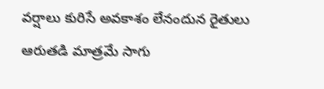వర్షాలు కురిసే అవకాశం లేనందున రైతులు ఆరుతడి మాత్రమే సాగు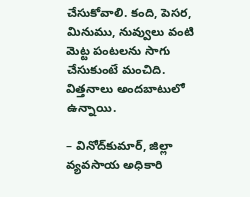చేసుకోవాలి. కంది, పెసర, మినుము, నువ్వులు వంటి మెట్ట పంటలను సాగు చేసుకుంటే మంచిది. విత్తనాలు అందబాటులో ఉన్నాయి.

– వినోద్‌కుమార్‌, జిల్లా వ్యవసాయ అధికారి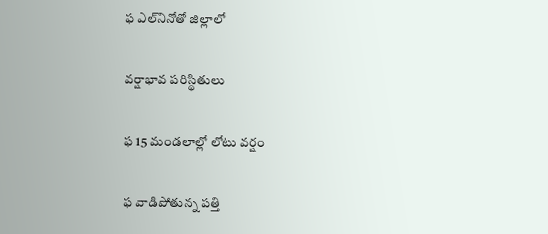ఫ ఎల్‌నినోతో జిల్లాలో

వర్షాభావ పరిస్థితులు

ఫ 15 మండలాల్లో లోటు వర్షం

ఫ వాడిపోతున్న పత్తి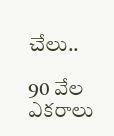చేలు..

90 వేల ఎకరాలు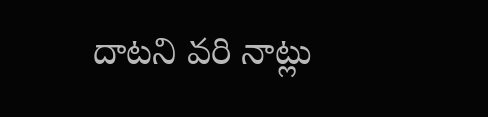దాటని వరి నాట్లు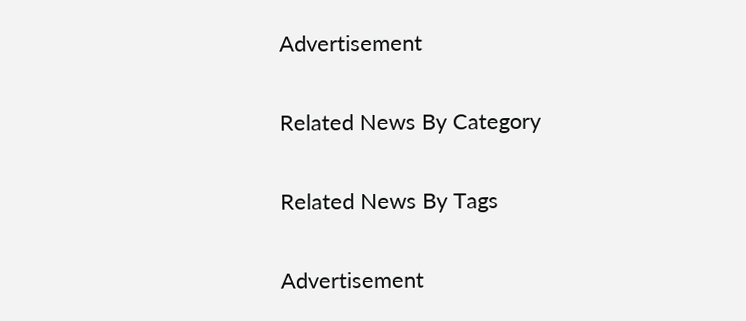Advertisement

Related News By Category

Related News By Tags

Advertisement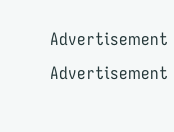Advertisement
Advertisement